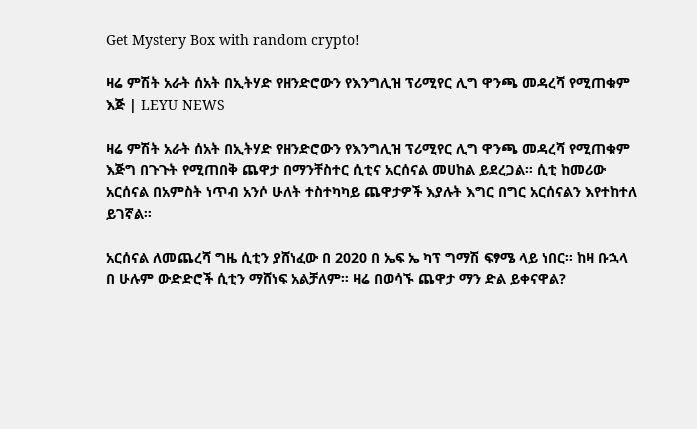Get Mystery Box with random crypto!

ዛሬ ምሽት አራት ሰአት በኢትሃድ የዘንድሮውን የእንግሊዝ ፕሪሚየር ሊግ ዋንጫ መዳረሻ የሚጠቁም እጅ | LEYU NEWS

ዛሬ ምሽት አራት ሰአት በኢትሃድ የዘንድሮውን የእንግሊዝ ፕሪሚየር ሊግ ዋንጫ መዳረሻ የሚጠቁም እጅግ በጉጉት የሚጠበቅ ጨዋታ በማንቸስተር ሲቲና አርሰናል መሀከል ይደረጋል። ሲቲ ከመሪው አርሰናል በአምስት ነጥብ አንሶ ሁለት ተስተካካይ ጨዋታዎች እያሉት እግር በግር አርሰናልን እየተከተለ ይገኛል።

አርሰናል ለመጨረሻ ግዜ ሲቲን ያሸነፈው በ 2020 በ ኤፍ ኤ ካፕ ግማሽ ፍፃሜ ላይ ነበር። ከዛ ቡኋላ በ ሁሉም ውድድሮች ሲቲን ማሸነፍ አልቻለም። ዛሬ በወሳኙ ጨዋታ ማን ድል ይቀናዋል?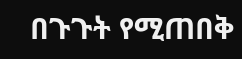በጉጉት የሚጠበቅ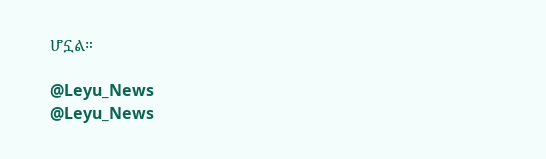ሆኗል።

@Leyu_News
@Leyu_News